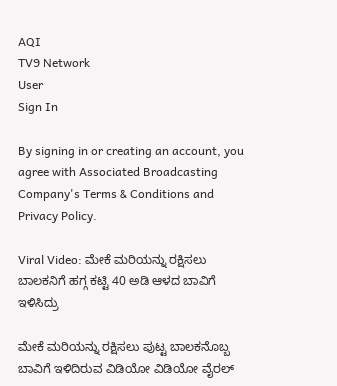AQI
TV9 Network
User
Sign In

By signing in or creating an account, you agree with Associated Broadcasting Company's Terms & Conditions and Privacy Policy.

Viral Video: ಮೇಕೆ ಮರಿಯನ್ನು ರಕ್ಷಿಸಲು ಬಾಲಕನಿಗೆ ಹಗ್ಗ ಕಟ್ಟಿ 40 ಅಡಿ ಆಳದ ಬಾವಿಗೆ ಇಳಿಸಿದ್ರು

ಮೇಕೆ ಮರಿಯನ್ನು ರಕ್ಷಿಸಲು ಪುಟ್ಟ ಬಾಲಕನೊಬ್ಬ ಬಾವಿಗೆ ಇಳಿದಿರುವ ವಿಡಿಯೋ ವಿಡಿಯೋ ವೈರಲ್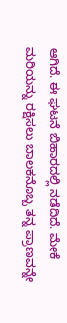ಆಗಿದೆ. ಈ ಘಟನೆ ಬಿಹಾರದಲ್ಲಿ ನಡೆದಿದೆ. ಮೇಕೆ ಮರಿಯನ್ನು ರಕ್ಷಿಸಲು ಬಾಲಕನೊಬ್ಬ ತನ್ನ ಪ್ರಾಣವನ್ನೇ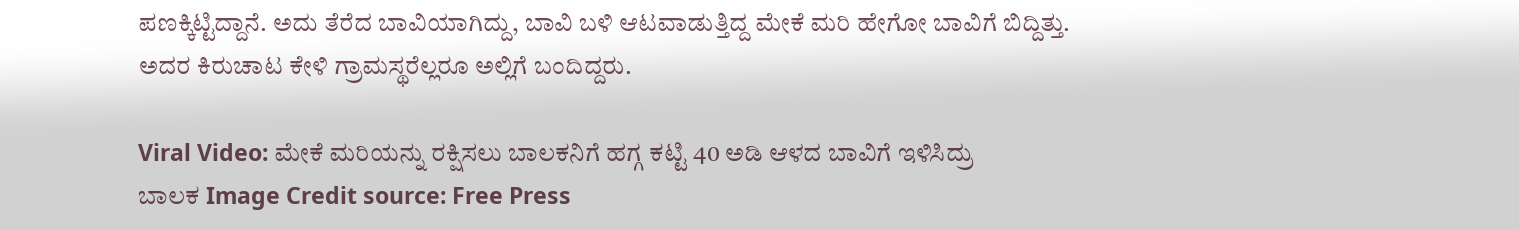ಪಣಕ್ಕಿಟ್ಟಿದ್ದಾನೆ. ಅದು ತೆರೆದ ಬಾವಿಯಾಗಿದ್ದು, ಬಾವಿ ಬಳಿ ಆಟವಾಡುತ್ತಿದ್ದ ಮೇಕೆ ಮರಿ ಹೇಗೋ ಬಾವಿಗೆ ಬಿದ್ದಿತ್ತು. ಅದರ ಕಿರುಚಾಟ ಕೇಳಿ ಗ್ರಾಮಸ್ಥರೆಲ್ಲರೂ ಅಲ್ಲಿಗೆ ಬಂದಿದ್ದರು.

Viral Video: ಮೇಕೆ ಮರಿಯನ್ನು ರಕ್ಷಿಸಲು ಬಾಲಕನಿಗೆ ಹಗ್ಗ ಕಟ್ಟಿ 40 ಅಡಿ ಆಳದ ಬಾವಿಗೆ ಇಳಿಸಿದ್ರು
ಬಾಲಕ Image Credit source: Free Press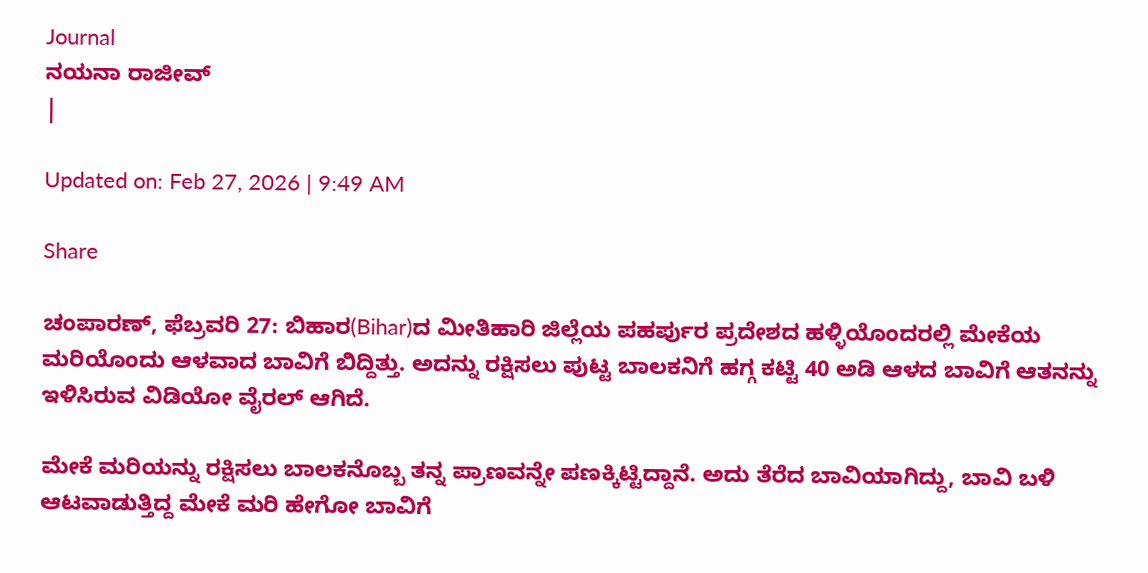Journal
ನಯನಾ ರಾಜೀವ್
|

Updated on: Feb 27, 2026 | 9:49 AM

Share

ಚಂಪಾರಣ್, ಫೆಬ್ರವರಿ 27: ಬಿಹಾರ(Bihar)ದ ಮೀತಿಹಾರಿ ಜಿಲ್ಲೆಯ ಪಹರ್ಪುರ ಪ್ರದೇಶದ ಹಳ್ಳಿಯೊಂದರಲ್ಲಿ ಮೇಕೆಯ ಮರಿಯೊಂದು ಆಳವಾದ ಬಾವಿಗೆ ಬಿದ್ದಿತ್ತು. ಅದನ್ನು ರಕ್ಷಿಸಲು ಪುಟ್ಟ ಬಾಲಕನಿಗೆ ಹಗ್ಗ ಕಟ್ಟಿ 40 ಅಡಿ ಆಳದ ಬಾವಿಗೆ ಆತನನ್ನು ಇಳಿಸಿರುವ ವಿಡಿಯೋ ವೈರಲ್ ಆಗಿದೆ.

ಮೇಕೆ ಮರಿಯನ್ನು ರಕ್ಷಿಸಲು ಬಾಲಕನೊಬ್ಬ ತನ್ನ ಪ್ರಾಣವನ್ನೇ ಪಣಕ್ಕಿಟ್ಟಿದ್ದಾನೆ. ಅದು ತೆರೆದ ಬಾವಿಯಾಗಿದ್ದು, ಬಾವಿ ಬಳಿ ಆಟವಾಡುತ್ತಿದ್ದ ಮೇಕೆ ಮರಿ ಹೇಗೋ ಬಾವಿಗೆ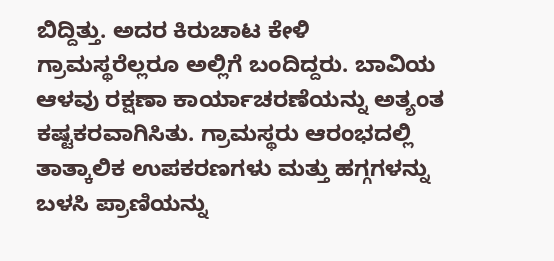ಬಿದ್ದಿತ್ತು. ಅದರ ಕಿರುಚಾಟ ಕೇಳಿ ಗ್ರಾಮಸ್ಥರೆಲ್ಲರೂ ಅಲ್ಲಿಗೆ ಬಂದಿದ್ದರು. ಬಾವಿಯ ಆಳವು ರಕ್ಷಣಾ ಕಾರ್ಯಾಚರಣೆಯನ್ನು ಅತ್ಯಂತ ಕಷ್ಟಕರವಾಗಿಸಿತು. ಗ್ರಾಮಸ್ಥರು ಆರಂಭದಲ್ಲಿ ತಾತ್ಕಾಲಿಕ ಉಪಕರಣಗಳು ಮತ್ತು ಹಗ್ಗಗಳನ್ನು ಬಳಸಿ ಪ್ರಾಣಿಯನ್ನು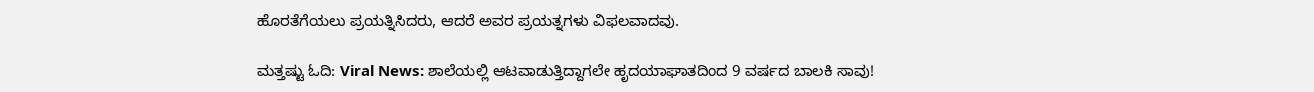ಹೊರತೆಗೆಯಲು ಪ್ರಯತ್ನಿಸಿದರು, ಆದರೆ ಅವರ ಪ್ರಯತ್ನಗಳು ವಿಫಲವಾದವು.

ಮತ್ತಷ್ಟು ಓದಿ: Viral News: ಶಾಲೆಯಲ್ಲಿ ಆಟವಾಡುತ್ತಿದ್ದಾಗಲೇ ಹೃದಯಾಘಾತದಿಂದ 9 ವರ್ಷದ ಬಾಲಕಿ ಸಾವು!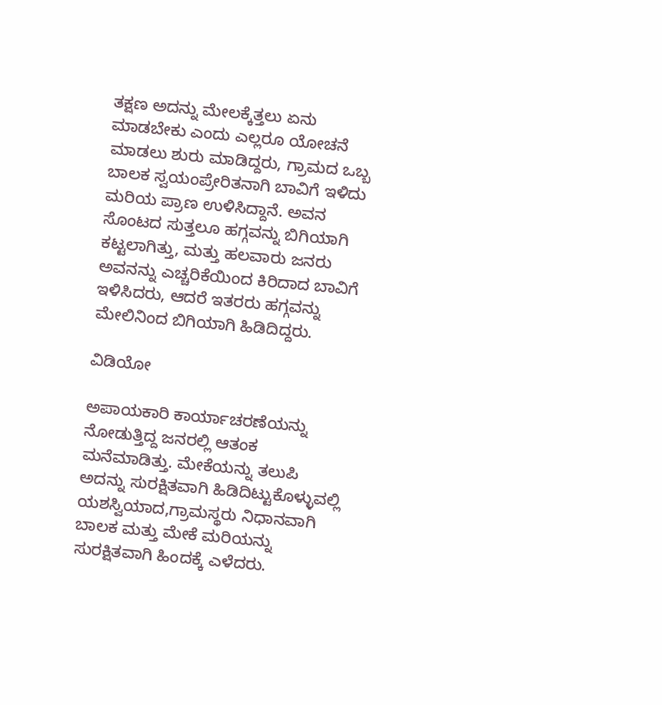ತಕ್ಷಣ ಅದನ್ನು ಮೇಲಕ್ಕೆತ್ತಲು ಏನು ಮಾಡಬೇಕು ಎಂದು ಎಲ್ಲರೂ ಯೋಚನೆ ಮಾಡಲು ಶುರು ಮಾಡಿದ್ದರು, ಗ್ರಾಮದ ಒಬ್ಬ ಬಾಲಕ ಸ್ವಯಂಪ್ರೇರಿತನಾಗಿ ಬಾವಿಗೆ ಇಳಿದು ಮರಿಯ ಪ್ರಾಣ ಉಳಿಸಿದ್ದಾನೆ. ಅವನ ಸೊಂಟದ ಸುತ್ತಲೂ ಹಗ್ಗವನ್ನು ಬಿಗಿಯಾಗಿ ಕಟ್ಟಲಾಗಿತ್ತು, ಮತ್ತು ಹಲವಾರು ಜನರು ಅವನನ್ನು ಎಚ್ಚರಿಕೆಯಿಂದ ಕಿರಿದಾದ ಬಾವಿಗೆ ಇಳಿಸಿದರು, ಆದರೆ ಇತರರು ಹಗ್ಗವನ್ನು ಮೇಲಿನಿಂದ ಬಿಗಿಯಾಗಿ ಹಿಡಿದಿದ್ದರು.

ವಿಡಿಯೋ

ಅಪಾಯಕಾರಿ ಕಾರ್ಯಾಚರಣೆಯನ್ನು ನೋಡುತ್ತಿದ್ದ ಜನರಲ್ಲಿ ಆತಂಕ ಮನೆಮಾಡಿತ್ತು. ಮೇಕೆಯನ್ನು ತಲುಪಿ ಅದನ್ನು ಸುರಕ್ಷಿತವಾಗಿ ಹಿಡಿದಿಟ್ಟುಕೊಳ್ಳುವಲ್ಲಿ ಯಶಸ್ವಿಯಾದ,ಗ್ರಾಮಸ್ಥರು ನಿಧಾನವಾಗಿ ಬಾಲಕ ಮತ್ತು ಮೇಕೆ ಮರಿಯನ್ನು ಸುರಕ್ಷಿತವಾಗಿ ಹಿಂದಕ್ಕೆ ಎಳೆದರು.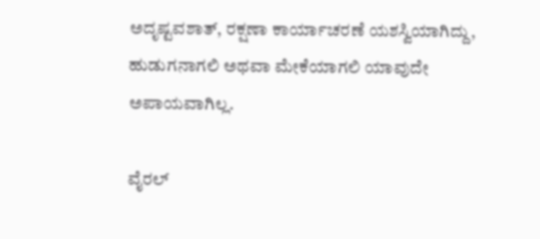ಅದೃಷ್ಟವಶಾತ್, ರಕ್ಷಣಾ ಕಾರ್ಯಾಚರಣೆ ಯಶಸ್ವಿಯಾಗಿದ್ದು, ಹುಡುಗನಾಗಲಿ ಅಥವಾ ಮೇಕೆಯಾಗಲಿ ಯಾವುದೇ ಅಪಾಯವಾಗಿಲ್ಲ.

ವೈರಲ್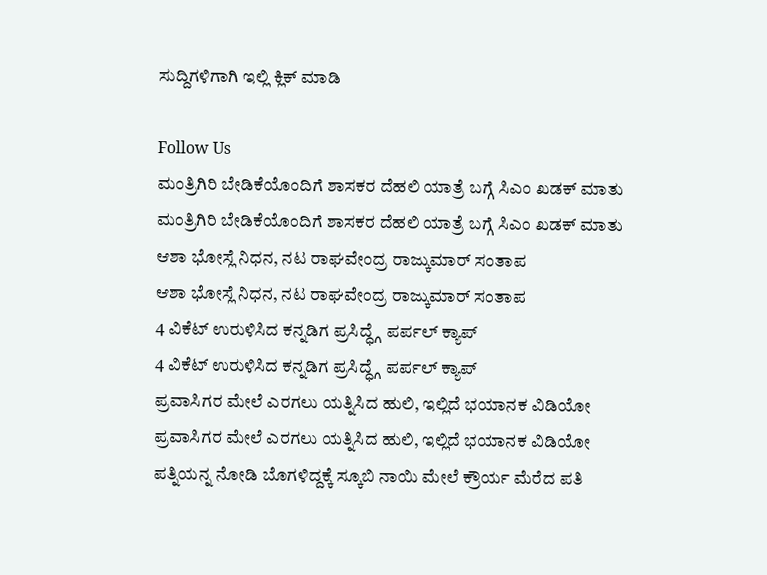ಸುದ್ದಿಗಳಿಗಾಗಿ ಇಲ್ಲಿ ಕ್ಲಿಕ್ ಮಾಡಿ

Follow Us
ಮಂತ್ರಿಗಿರಿ ಬೇಡಿಕೆಯೊಂದಿಗೆ ಶಾಸಕರ ದೆಹಲಿ ಯಾತ್ರೆ ಬಗ್ಗೆ ಸಿಎಂ ಖಡಕ್ ಮಾತು
ಮಂತ್ರಿಗಿರಿ ಬೇಡಿಕೆಯೊಂದಿಗೆ ಶಾಸಕರ ದೆಹಲಿ ಯಾತ್ರೆ ಬಗ್ಗೆ ಸಿಎಂ ಖಡಕ್ ಮಾತು
ಆಶಾ ಭೋಸ್ಲೆ ನಿಧನ, ನಟ ರಾಘವೇಂದ್ರ ರಾಜ್ಕುಮಾರ್ ಸಂತಾಪ
ಆಶಾ ಭೋಸ್ಲೆ ನಿಧನ, ನಟ ರಾಘವೇಂದ್ರ ರಾಜ್ಕುಮಾರ್ ಸಂತಾಪ
4 ವಿಕೆಟ್ ಉರುಳಿಸಿದ ಕನ್ನಡಿಗ ಪ್ರಸಿದ್ಧ್ಗೆ ಪರ್ಪಲ್ ಕ್ಯಾಪ್
4 ವಿಕೆಟ್ ಉರುಳಿಸಿದ ಕನ್ನಡಿಗ ಪ್ರಸಿದ್ಧ್ಗೆ ಪರ್ಪಲ್ ಕ್ಯಾಪ್
ಪ್ರವಾಸಿಗರ ಮೇಲೆ ಎರಗಲು ಯತ್ನಿಸಿದ ಹುಲಿ, ಇಲ್ಲಿದೆ ಭಯಾನಕ ವಿಡಿಯೋ
ಪ್ರವಾಸಿಗರ ಮೇಲೆ ಎರಗಲು ಯತ್ನಿಸಿದ ಹುಲಿ, ಇಲ್ಲಿದೆ ಭಯಾನಕ ವಿಡಿಯೋ
ಪತ್ನಿಯನ್ನ ನೋಡಿ ಬೊಗಳಿದ್ದಕ್ಕೆ ಸ್ಕೂಬಿ ನಾಯಿ ಮೇಲೆ ಕ್ರೌರ್ಯ ಮೆರೆದ ಪತಿ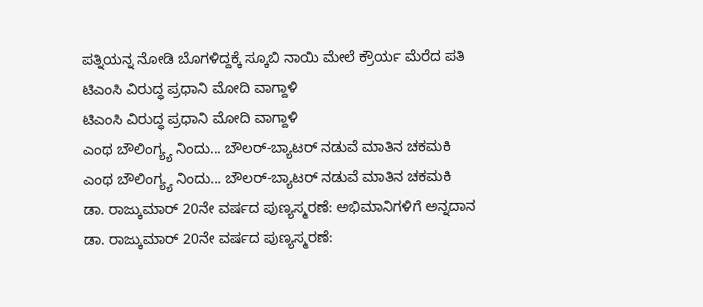ಪತ್ನಿಯನ್ನ ನೋಡಿ ಬೊಗಳಿದ್ದಕ್ಕೆ ಸ್ಕೂಬಿ ನಾಯಿ ಮೇಲೆ ಕ್ರೌರ್ಯ ಮೆರೆದ ಪತಿ
ಟಿಎಂಸಿ ವಿರುದ್ಧ ಪ್ರಧಾನಿ ಮೋದಿ ವಾಗ್ದಾಳಿ
ಟಿಎಂಸಿ ವಿರುದ್ಧ ಪ್ರಧಾನಿ ಮೋದಿ ವಾಗ್ದಾಳಿ
ಎಂಥ ಬೌಲಿಂಗ್ಯ್ಯ ನಿಂದು... ಬೌಲರ್-ಬ್ಯಾಟರ್ ನಡುವೆ ಮಾತಿನ ಚಕಮಕಿ
ಎಂಥ ಬೌಲಿಂಗ್ಯ್ಯ ನಿಂದು... ಬೌಲರ್-ಬ್ಯಾಟರ್ ನಡುವೆ ಮಾತಿನ ಚಕಮಕಿ
ಡಾ. ರಾಜ್ಕುಮಾರ್ 20ನೇ ವರ್ಷದ ಪುಣ್ಯಸ್ಮರಣೆ: ಅಭಿಮಾನಿಗಳಿಗೆ ಅನ್ನದಾನ
ಡಾ. ರಾಜ್ಕುಮಾರ್ 20ನೇ ವರ್ಷದ ಪುಣ್ಯಸ್ಮರಣೆ: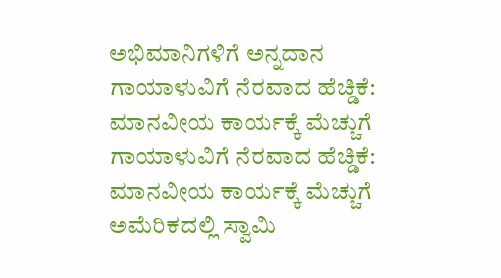ಅಭಿಮಾನಿಗಳಿಗೆ ಅನ್ನದಾನ
ಗಾಯಾಳುವಿಗೆ ನೆರವಾದ ಹೆಚ್ಡಿಕೆ: ಮಾನವೀಯ ಕಾರ್ಯಕ್ಕೆ ಮೆಚ್ಚುಗೆ
ಗಾಯಾಳುವಿಗೆ ನೆರವಾದ ಹೆಚ್ಡಿಕೆ: ಮಾನವೀಯ ಕಾರ್ಯಕ್ಕೆ ಮೆಚ್ಚುಗೆ
ಅಮೆರಿಕದಲ್ಲಿ ಸ್ವಾಮಿ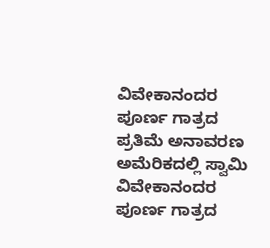ವಿವೇಕಾನಂದರ ಪೂರ್ಣ ಗಾತ್ರದ ಪ್ರತಿಮೆ ಅನಾವರಣ
ಅಮೆರಿಕದಲ್ಲಿ ಸ್ವಾಮಿ ವಿವೇಕಾನಂದರ ಪೂರ್ಣ ಗಾತ್ರದ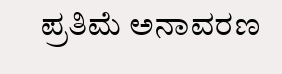ಪ್ರತಿಮೆ ಅನಾವರಣ